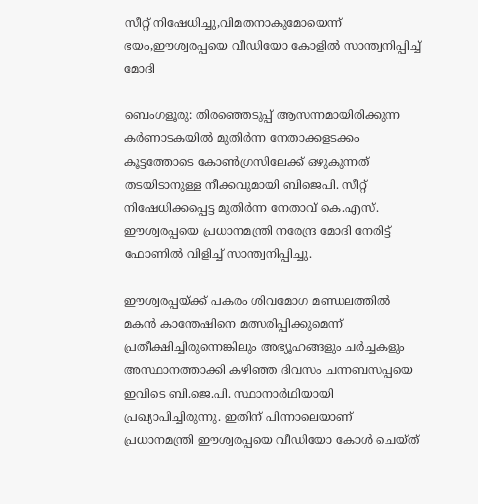സീറ്റ് നിഷേധിച്ചു,വിമതനാകുമോയെന്ന് ഭയം,ഈശ്വരപ്പയെ വീഡിയോ കോളില്‍ സാന്ത്വനിപ്പിച്ച്‌ മോദി

ബെംഗളൂരു: തിരഞ്ഞെടുപ്പ് ആസന്നമായിരിക്കുന്ന കര്‍ണാടകയില്‍ മുതിര്‍ന്ന നേതാക്കളടക്കം കൂട്ടത്തോടെ കോണ്‍ഗ്രസിലേക്ക് ഒഴുകുന്നത് തടയിടാനുള്ള നീക്കവുമായി ബിജെപി. സീറ്റ് നിഷേധിക്കപ്പെട്ട മുതിര്‍ന്ന നേതാവ് കെ.എസ്. ഈശ്വരപ്പയെ പ്രധാനമന്ത്രി നരേന്ദ്ര മോദി നേരിട്ട് ഫോണില്‍ വിളിച്ച് സാന്ത്വനിപ്പിച്ചു.

ഈശ്വരപ്പയ്ക്ക് പകരം ശിവമോഗ മണ്ഡലത്തില്‍ മകന്‍ കാന്തേഷിനെ മത്സരിപ്പിക്കുമെന്ന് പ്രതീക്ഷിച്ചിരുന്നെങ്കിലും അഭ്യൂഹങ്ങളും ചര്‍ച്ചകളും അസ്ഥാനത്താക്കി കഴിഞ്ഞ ദിവസം ചന്നബസപ്പയെ ഇവിടെ ബി.ജെ.പി. സ്ഥാനാര്‍ഥിയായി പ്രഖ്യാപിച്ചിരുന്നു. ഇതിന് പിന്നാലെയാണ് പ്രധാനമന്ത്രി ഈശ്വരപ്പയെ വീഡിയോ കോള്‍ ചെയ്ത്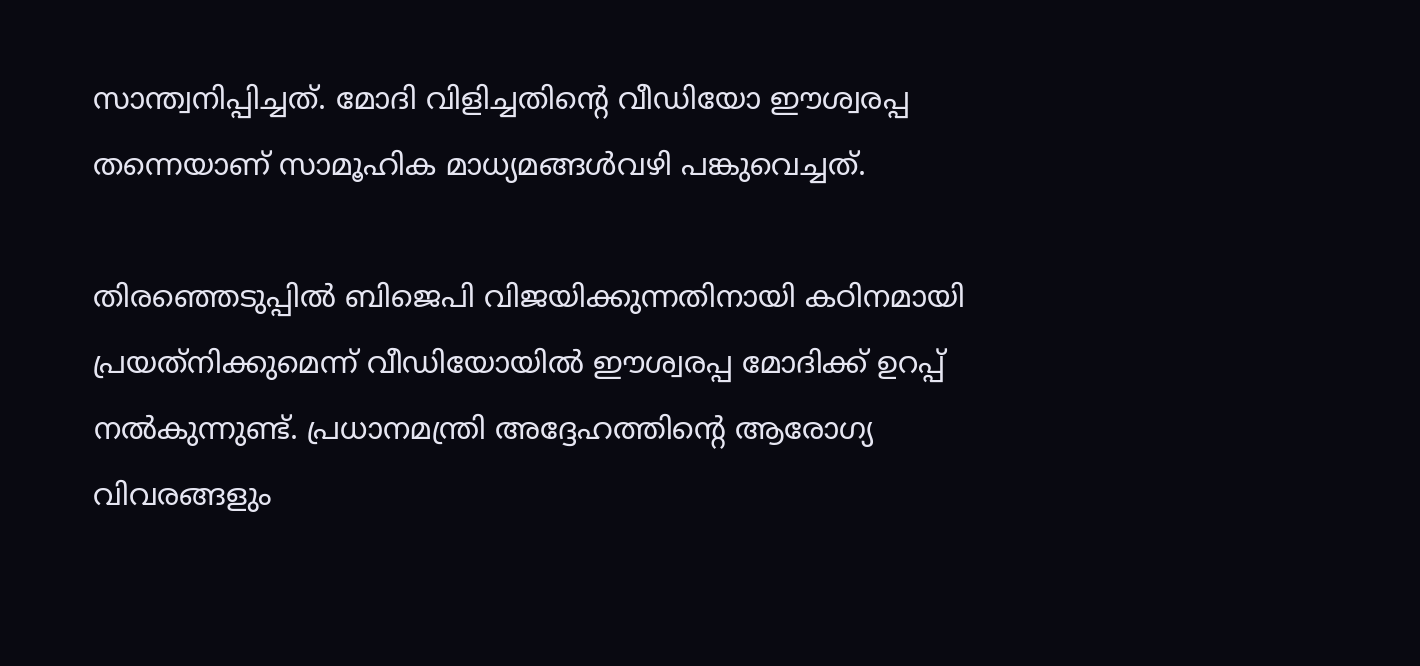സാന്ത്വനിപ്പിച്ചത്. മോദി വിളിച്ചതിന്റെ വീഡിയോ ഈശ്വരപ്പ തന്നെയാണ് സാമൂഹിക മാധ്യമങ്ങള്‍വഴി പങ്കുവെച്ചത്.

തിരഞ്ഞെടുപ്പില്‍ ബിജെപി വിജയിക്കുന്നതിനായി കഠിനമായി പ്രയത്‌നിക്കുമെന്ന് വീഡിയോയില്‍ ഈശ്വരപ്പ മോദിക്ക് ഉറപ്പ് നല്‍കുന്നുണ്ട്. പ്രധാനമന്ത്രി അദ്ദേഹത്തിന്റെ ആരോഗ്യ വിവരങ്ങളും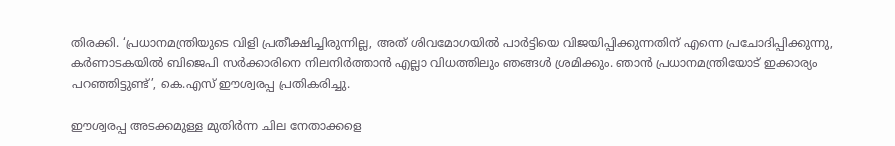തിരക്കി. ‘പ്രധാനമന്ത്രിയുടെ വിളി പ്രതീക്ഷിച്ചിരുന്നില്ല, അത് ശിവമോഗയില്‍ പാര്‍ട്ടിയെ വിജയിപ്പിക്കുന്നതിന് എന്നെ പ്രചോദിപ്പിക്കുന്നു, കര്‍ണാടകയില്‍ ബിജെപി സര്‍ക്കാരിനെ നിലനിര്‍ത്താൻ എല്ലാ വിധത്തിലും ഞങ്ങള്‍ ശ്രമിക്കും. ഞാന്‍ പ്രധാനമന്ത്രിയോട് ഇക്കാര്യം പറഞ്ഞിട്ടുണ്ട്’, കെ.എസ് ഈശ്വരപ്പ പ്രതികരിച്ചു.

ഈശ്വരപ്പ അടക്കമുള്ള മുതിര്‍ന്ന ചില നേതാക്കളെ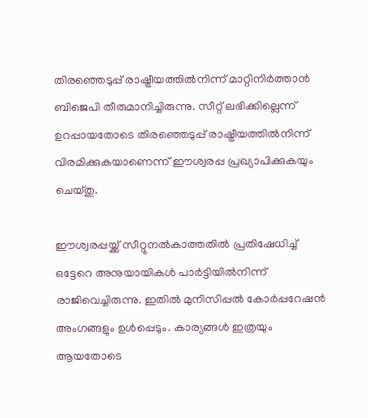തിരഞ്ഞെടുപ്പ് രാഷ്ട്രീയത്തില്‍നിന്ന് മാറ്റിനിര്‍ത്താന്‍ ബിജെപി തീരുമാനിച്ചിരുന്നു. സീറ്റ് ലഭിക്കില്ലെന്ന് ഉറപ്പായതോടെ തിരഞ്ഞെടുപ്പ് രാഷ്ട്രീയത്തില്‍നിന്ന് വിരമിക്കുകയാണെന്ന് ഈശ്വരപ്പ പ്രഖ്യാപിക്കുകയും ചെയ്തു.

ഈശ്വരപ്പയ്ക്ക് സീറ്റുനല്‍കാത്തതില്‍ പ്രതിഷേധിച്ച് ഒട്ടേറെ അനുയായികള്‍ പാര്‍ട്ടിയില്‍നിന്ന് രാജിവെച്ചിരുന്നു. ഇതില്‍ മുനിസിപ്പല്‍ കോര്‍പ്പറേഷന്‍ അംഗങ്ങളും ഉള്‍പ്പെടും. കാര്യങ്ങള്‍ ഇത്രയും ആയതോടെ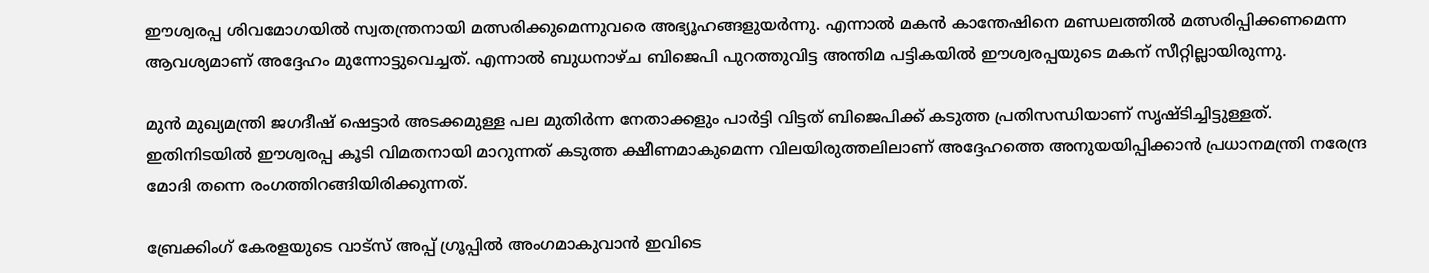ഈശ്വരപ്പ ശിവമോഗയില്‍ സ്വതന്ത്രനായി മത്സരിക്കുമെന്നുവരെ അഭ്യൂഹങ്ങളുയര്‍ന്നു. എന്നാല്‍ മകന്‍ കാന്തേഷിനെ മണ്ഡലത്തില്‍ മത്സരിപ്പിക്കണമെന്ന ആവശ്യമാണ് അദ്ദേഹം മുന്നോട്ടുവെച്ചത്. എന്നാല്‍ ബുധനാഴ്ച ബിജെപി പുറത്തുവിട്ട അന്തിമ പട്ടികയില്‍ ഈശ്വരപ്പയുടെ മകന് സീറ്റില്ലായിരുന്നു.

മുന്‍ മുഖ്യമന്ത്രി ജഗദീഷ് ഷെട്ടാര്‍ അടക്കമുള്ള പല മുതിര്‍ന്ന നേതാക്കളും പാര്‍ട്ടി വിട്ടത് ബിജെപിക്ക് കടുത്ത പ്രതിസന്ധിയാണ് സൃഷ്ടിച്ചിട്ടുള്ളത്. ഇതിനിടയില്‍ ഈശ്വരപ്പ കൂടി വിമതനായി മാറുന്നത് കടുത്ത ക്ഷീണമാകുമെന്ന വിലയിരുത്തലിലാണ് അദ്ദേഹത്തെ അനുയയിപ്പിക്കാന്‍ പ്രധാനമന്ത്രി നരേന്ദ്ര മോദി തന്നെ രംഗത്തിറങ്ങിയിരിക്കുന്നത്.

ബ്രേക്കിംഗ് കേരളയുടെ വാട്സ് അപ്പ് ഗ്രൂപ്പിൽ അംഗമാകുവാൻ ഇവിടെ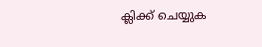ക്ലിക്ക് ചെയ്യുക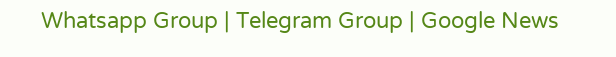Whatsapp Group | Telegram Group | Google News